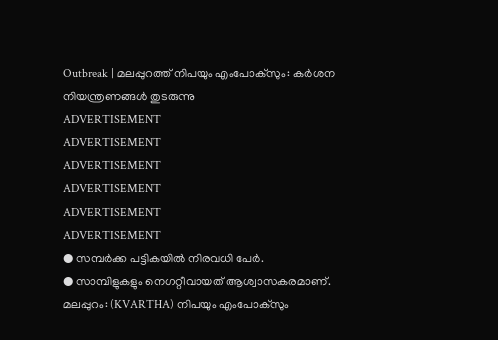Outbreak | മലപ്പുറത്ത് നിപയും എംപോക്സും: കർശന നിയന്ത്രണങ്ങൾ തുടരുന്നു
ADVERTISEMENT
ADVERTISEMENT
ADVERTISEMENT
ADVERTISEMENT
ADVERTISEMENT
ADVERTISEMENT
● സമ്പർക്ക പട്ടികയിൽ നിരവധി പേർ.
● സാമ്പിളുകളും നെഗറ്റീവായത് ആശ്വാസകരമാണ്.
മലപ്പുറം: (KVARTHA) നിപയും എംപോക്സും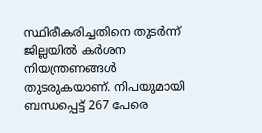സ്ഥിരീകരിച്ചതിനെ തുടർന്ന് ജില്ലയിൽ കർശന നിയന്ത്രണങ്ങൾ തുടരുകയാണ്. നിപയുമായി ബന്ധപ്പെട്ട് 267 പേരെ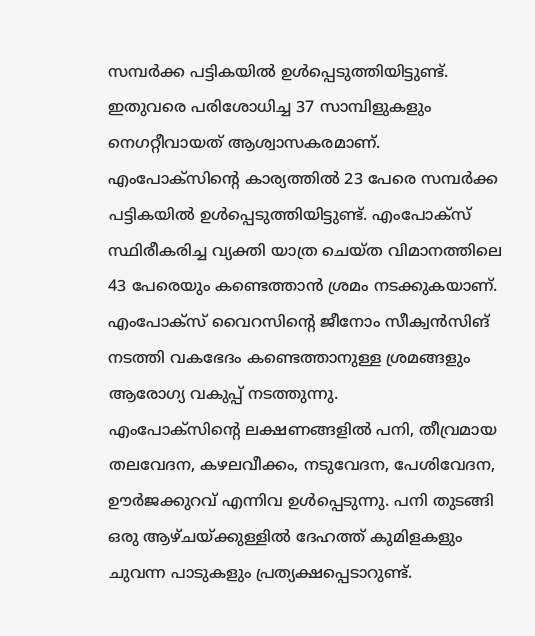സമ്പർക്ക പട്ടികയിൽ ഉൾപ്പെടുത്തിയിട്ടുണ്ട്. ഇതുവരെ പരിശോധിച്ച 37 സാമ്പിളുകളും നെഗറ്റീവായത് ആശ്വാസകരമാണ്.
എംപോക്സിന്റെ കാര്യത്തിൽ 23 പേരെ സമ്പർക്ക പട്ടികയിൽ ഉൾപ്പെടുത്തിയിട്ടുണ്ട്. എംപോക്സ് സ്ഥിരീകരിച്ച വ്യക്തി യാത്ര ചെയ്ത വിമാനത്തിലെ 43 പേരെയും കണ്ടെത്താൻ ശ്രമം നടക്കുകയാണ്. എംപോക്സ് വൈറസിന്റെ ജീനോം സീക്വൻസിങ് നടത്തി വകഭേദം കണ്ടെത്താനുള്ള ശ്രമങ്ങളും ആരോഗ്യ വകുപ്പ് നടത്തുന്നു.
എംപോക്സിന്റെ ലക്ഷണങ്ങളിൽ പനി, തീവ്രമായ തലവേദന, കഴലവീക്കം, നടുവേദന, പേശിവേദന, ഊർജക്കുറവ് എന്നിവ ഉൾപ്പെടുന്നു. പനി തുടങ്ങി ഒരു ആഴ്ചയ്ക്കുള്ളിൽ ദേഹത്ത് കുമിളകളും ചുവന്ന പാടുകളും പ്രത്യക്ഷപ്പെടാറുണ്ട്.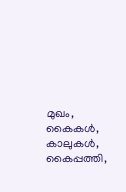മുഖം, കൈകൾ, കാലുകൾ, കൈപ്പത്തി,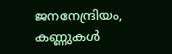ജനനേന്ദ്രിയം, കണ്ണുകൾ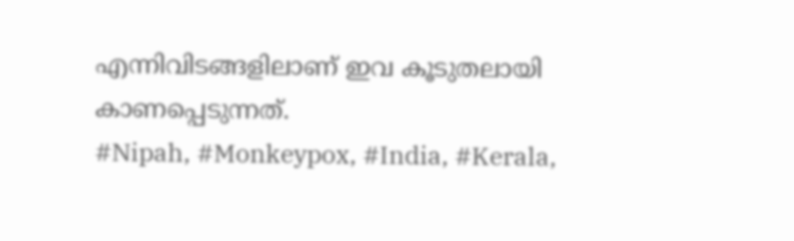എന്നിവിടങ്ങളിലാണ് ഇവ കൂടുതലായി കാണപ്പെടുന്നത്.
#Nipah, #Monkeypox, #India, #Kerala,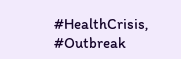#HealthCrisis, #Outbreak